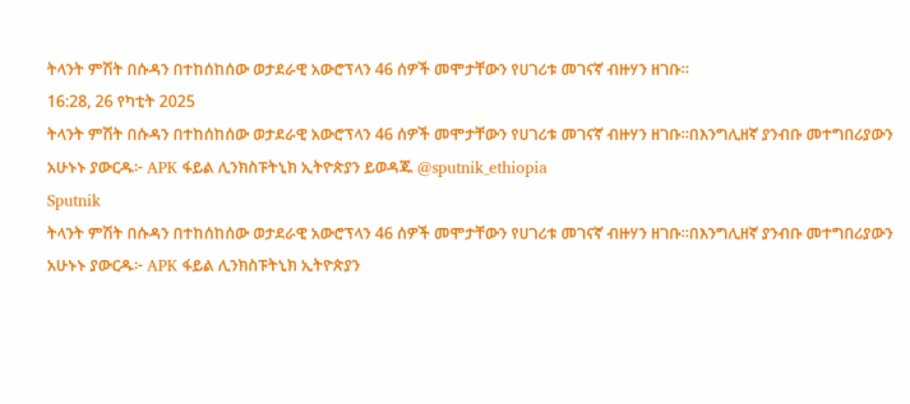ትላንት ምሽት በሱዳን በተከሰከሰው ወታደራዊ አውሮፕላን 46 ሰዎች መሞታቸውን የሀገሪቱ መገናኛ ብዙሃን ዘገቡ።
16:28, 26 የካቲት 2025
ትላንት ምሽት በሱዳን በተከሰከሰው ወታደራዊ አውሮፕላን 46 ሰዎች መሞታቸውን የሀገሪቱ መገናኛ ብዙሃን ዘገቡ።በእንግሊዘኛ ያንብቡ መተግበሪያውን አሁኑኑ ያውርዱ፦ APK ፋይል ሊንክስፑትኒክ ኢትዮጵያን ይወዳጁ @sputnik_ethiopia
Sputnik
ትላንት ምሽት በሱዳን በተከሰከሰው ወታደራዊ አውሮፕላን 46 ሰዎች መሞታቸውን የሀገሪቱ መገናኛ ብዙሃን ዘገቡ።በእንግሊዘኛ ያንብቡ መተግበሪያውን አሁኑኑ ያውርዱ፦ APK ፋይል ሊንክስፑትኒክ ኢትዮጵያን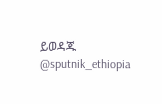ይወዳጁ @sputnik_ethiopia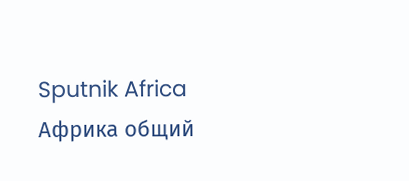Sputnik Africa
Африка общий